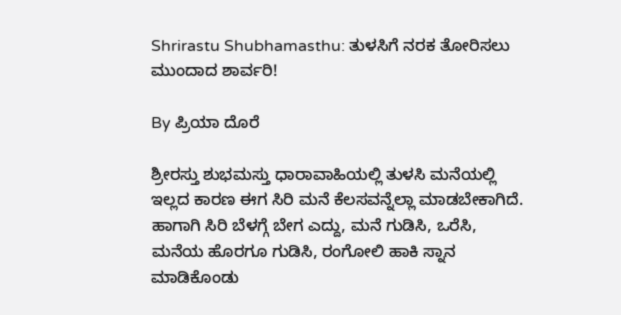Shrirastu Shubhamasthu: ತುಳಸಿಗೆ ನರಕ ತೋರಿಸಲು ಮುಂದಾದ ಶಾರ್ವರಿ!

By ಪ್ರಿಯಾ ದೊರೆ

ಶ್ರೀರಸ್ತು ಶುಭಮಸ್ತು ಧಾರಾವಾಹಿಯಲ್ಲಿ ತುಳಸಿ ಮನೆಯಲ್ಲಿ ಇಲ್ಲದ ಕಾರಣ ಈಗ ಸಿರಿ ಮನೆ ಕೆಲಸವನ್ನೆಲ್ಲಾ ಮಾಡಬೇಕಾಗಿದೆ. ಹಾಗಾಗಿ ಸಿರಿ ಬೆಳಗ್ಗೆ ಬೇಗ ಎದ್ದು, ಮನೆ ಗುಡಿಸಿ, ಒರೆಸಿ, ಮನೆಯ ಹೊರಗೂ ಗುಡಿಸಿ, ರಂಗೋಲಿ ಹಾಕಿ ಸ್ನಾನ ಮಾಡಿಕೊಂಡು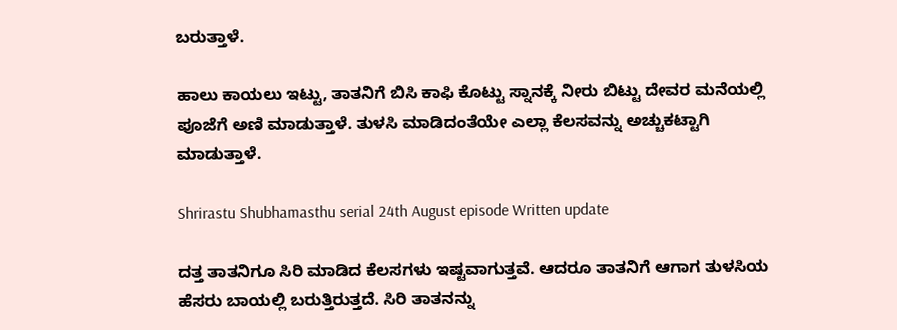ಬರುತ್ತಾಳೆ.

ಹಾಲು ಕಾಯಲು ಇಟ್ಟು, ತಾತನಿಗೆ ಬಿಸಿ ಕಾಫಿ ಕೊಟ್ಟು ಸ್ನಾನಕ್ಕೆ ನೀರು ಬಿಟ್ಟು ದೇವರ ಮನೆಯಲ್ಲಿ ಪೂಜೆಗೆ ಅಣಿ ಮಾಡುತ್ತಾಳೆ. ತುಳಸಿ ಮಾಡಿದಂತೆಯೇ ಎಲ್ಲಾ ಕೆಲಸವನ್ನು ಅಚ್ಚುಕಟ್ಟಾಗಿ ಮಾಡುತ್ತಾಳೆ.

Shrirastu Shubhamasthu serial 24th August episode Written update

ದತ್ತ ತಾತನಿಗೂ ಸಿರಿ ಮಾಡಿದ ಕೆಲಸಗಳು ಇಷ್ಟವಾಗುತ್ತವೆ. ಆದರೂ ತಾತನಿಗೆ ಆಗಾಗ ತುಳಸಿಯ ಹೆಸರು ಬಾಯಲ್ಲಿ ಬರುತ್ತಿರುತ್ತದೆ. ಸಿರಿ ತಾತನನ್ನು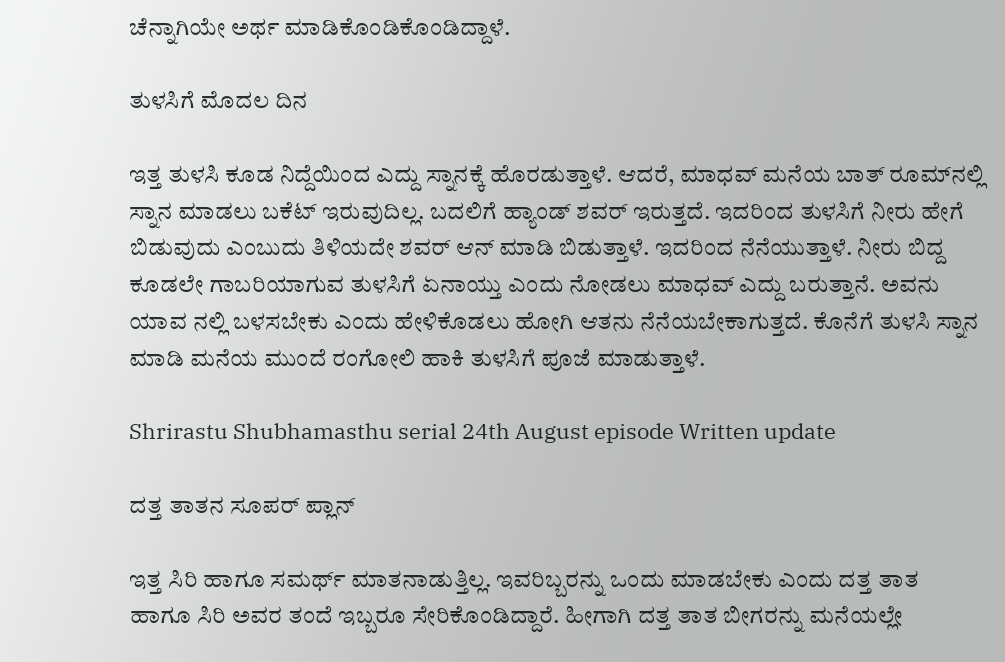ಚೆನ್ನಾಗಿಯೇ ಅರ್ಥ ಮಾಡಿಕೊಂಡಿಕೊಂಡಿದ್ದಾಳೆ.

ತುಳಸಿಗೆ ಮೊದಲ ದಿನ

ಇತ್ತ ತುಳಸಿ ಕೂಡ ನಿದ್ದೆಯಿಂದ ಎದ್ದು ಸ್ನಾನಕ್ಕೆ ಹೊರಡುತ್ತಾಳೆ. ಆದರೆ, ಮಾಧವ್ ಮನೆಯ ಬಾತ್ ರೂಮ್‌ನಲ್ಲಿ ಸ್ನಾನ ಮಾಡಲು ಬಕೆಟ್ ಇರುವುದಿಲ್ಲ. ಬದಲಿಗೆ ಹ್ಯಾಂಡ್ ಶವರ್ ಇರುತ್ತದೆ. ಇದರಿಂದ ತುಳಸಿಗೆ ನೀರು ಹೇಗೆ ಬಿಡುವುದು ಎಂಬುದು ತಿಳಿಯದೇ ಶವರ್ ಆನ್ ಮಾಡಿ ಬಿಡುತ್ತಾಳೆ. ಇದರಿಂದ ನೆನೆಯುತ್ತಾಳೆ. ನೀರು ಬಿದ್ದ ಕೂಡಲೇ ಗಾಬರಿಯಾಗುವ ತುಳಸಿಗೆ ಏನಾಯ್ತು ಎಂದು ನೋಡಲು ಮಾಧವ್ ಎದ್ದು ಬರುತ್ತಾನೆ. ಅವನು ಯಾವ ನಲ್ಲಿ ಬಳಸಬೇಕು ಎಂದು ಹೇಳಿಕೊಡಲು ಹೋಗಿ ಆತನು ನೆನೆಯಬೇಕಾಗುತ್ತದೆ. ಕೊನೆಗೆ ತುಳಸಿ ಸ್ನಾನ ಮಾಡಿ ಮನೆಯ ಮುಂದೆ ರಂಗೋಲಿ ಹಾಕಿ ತುಳಸಿಗೆ ಪೂಜೆ ಮಾಡುತ್ತಾಳೆ.

Shrirastu Shubhamasthu serial 24th August episode Written update

ದತ್ತ ತಾತನ ಸೂಪರ್ ಪ್ಲಾನ್

ಇತ್ತ ಸಿರಿ ಹಾಗೂ ಸಮರ್ಥ್ ಮಾತನಾಡುತ್ತಿಲ್ಲ. ಇವರಿಬ್ಬರನ್ನು ಒಂದು ಮಾಡಬೇಕು ಎಂದು ದತ್ತ ತಾತ ಹಾಗೂ ಸಿರಿ ಅವರ ತಂದೆ ಇಬ್ಬರೂ ಸೇರಿಕೊಂಡಿದ್ದಾರೆ. ಹೀಗಾಗಿ ದತ್ತ ತಾತ ಬೀಗರನ್ನು ಮನೆಯಲ್ಲೇ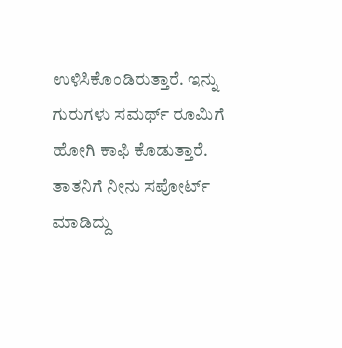ಉಳಿಸಿಕೊಂಡಿರುತ್ತಾರೆ. ಇನ್ನು ಗುರುಗಳು ಸಮರ್ಥ್ ರೂಮಿಗೆ ಹೋಗಿ ಕಾಫಿ ಕೊಡುತ್ತಾರೆ. ತಾತನಿಗೆ ನೀನು ಸಪೋರ್ಟ್ ಮಾಡಿದ್ದು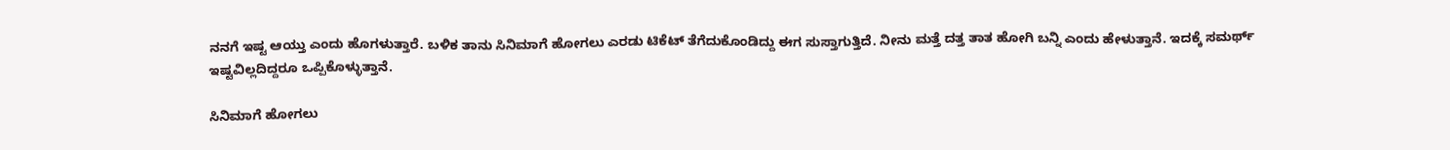ನನಗೆ ಇಷ್ಟ ಆಯ್ತು ಎಂದು ಹೊಗಳುತ್ತಾರೆ. ಬಳಿಕ ತಾನು ಸಿನಿಮಾಗೆ ಹೋಗಲು ಎರಡು ಟಿಕೆಟ್ ತೆಗೆದುಕೊಂಡಿದ್ದು ಈಗ ಸುಸ್ತಾಗುತ್ತಿದೆ. ನೀನು ಮತ್ತೆ ದತ್ತ ತಾತ ಹೋಗಿ ಬನ್ನಿ ಎಂದು ಹೇಳುತ್ತಾನೆ. ಇದಕ್ಕೆ ಸಮರ್ಥ್ ಇಷ್ಟವಿಲ್ಲದಿದ್ದರೂ ಒಪ್ಪಿಕೊಳ್ಳುತ್ತಾನೆ.

ಸಿನಿಮಾಗೆ ಹೋಗಲು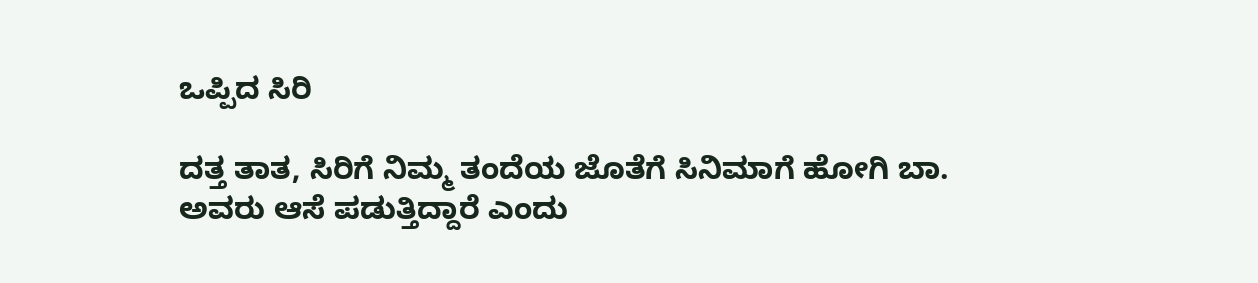ಒಪ್ಪಿದ ಸಿರಿ

ದತ್ತ ತಾತ, ಸಿರಿಗೆ ನಿಮ್ಮ ತಂದೆಯ ಜೊತೆಗೆ ಸಿನಿಮಾಗೆ ಹೋಗಿ ಬಾ. ಅವರು ಆಸೆ ಪಡುತ್ತಿದ್ದಾರೆ ಎಂದು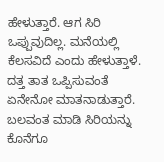ಹೇಳುತ್ತಾರೆ. ಆಗ ಸಿರಿ ಒಪ್ಪುವುದಿಲ್ಲ. ಮನೆಯಲ್ಲಿ ಕೆಲಸವಿದೆ ಎಂದು ಹೇಳುತ್ತಾಳೆ. ದತ್ತ ತಾತ ಒಪ್ಪಿಸುವಂತೆ ಏನೇನೋ ಮಾತನಾಡುತ್ತಾರೆ. ಬಲವಂತ ಮಾಡಿ ಸಿರಿಯನ್ನು ಕೊನೆಗೂ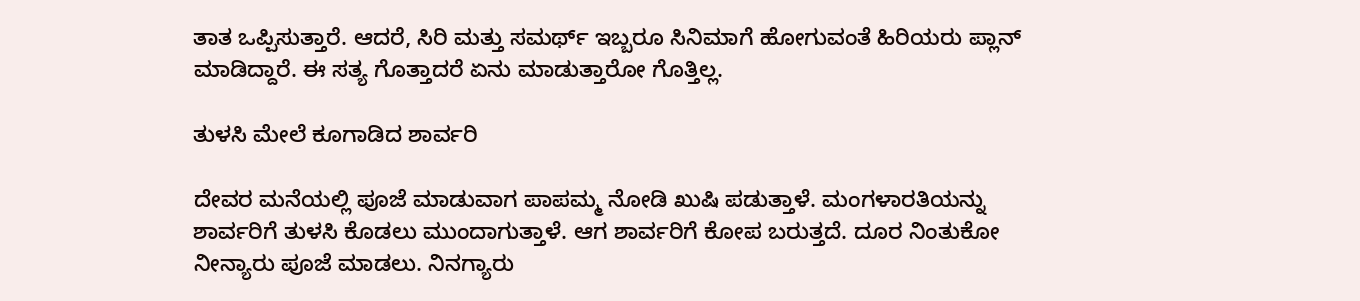ತಾತ ಒಪ್ಪಿಸುತ್ತಾರೆ. ಆದರೆ, ಸಿರಿ ಮತ್ತು ಸಮರ್ಥ್ ಇಬ್ಬರೂ ಸಿನಿಮಾಗೆ ಹೋಗುವಂತೆ ಹಿರಿಯರು ಪ್ಲಾನ್ ಮಾಡಿದ್ದಾರೆ. ಈ ಸತ್ಯ ಗೊತ್ತಾದರೆ ಏನು ಮಾಡುತ್ತಾರೋ ಗೊತ್ತಿಲ್ಲ.

ತುಳಸಿ ಮೇಲೆ ಕೂಗಾಡಿದ ಶಾರ್ವರಿ

ದೇವರ ಮನೆಯಲ್ಲಿ ಪೂಜೆ ಮಾಡುವಾಗ ಪಾಪಮ್ಮ ನೋಡಿ ಖುಷಿ ಪಡುತ್ತಾಳೆ. ಮಂಗಳಾರತಿಯನ್ನು ಶಾರ್ವರಿಗೆ ತುಳಸಿ ಕೊಡಲು ಮುಂದಾಗುತ್ತಾಳೆ. ಆಗ ಶಾರ್ವರಿಗೆ ಕೋಪ ಬರುತ್ತದೆ. ದೂರ ನಿಂತುಕೋ ನೀನ್ಯಾರು ಪೂಜೆ ಮಾಡಲು. ನಿನಗ್ಯಾರು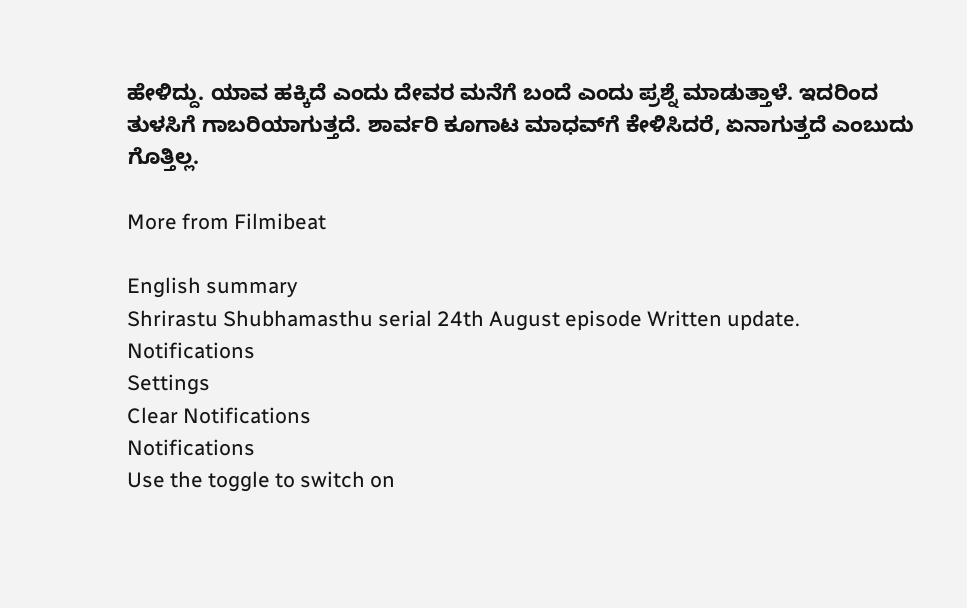ಹೇಳಿದ್ದು. ಯಾವ ಹಕ್ಕಿದೆ ಎಂದು ದೇವರ ಮನೆಗೆ ಬಂದೆ ಎಂದು ಪ್ರಶ್ನೆ ಮಾಡುತ್ತಾಳೆ. ಇದರಿಂದ ತುಳಸಿಗೆ ಗಾಬರಿಯಾಗುತ್ತದೆ. ಶಾರ್ವರಿ ಕೂಗಾಟ ಮಾಧವ್‌ಗೆ ಕೇಳಿಸಿದರೆ, ಏನಾಗುತ್ತದೆ ಎಂಬುದು ಗೊತ್ತಿಲ್ಲ.

More from Filmibeat

English summary
Shrirastu Shubhamasthu serial 24th August episode Written update.
Notifications
Settings
Clear Notifications
Notifications
Use the toggle to switch on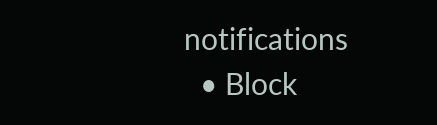notifications
  • Block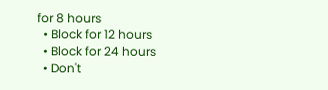for 8 hours
  • Block for 12 hours
  • Block for 24 hours
  • Don't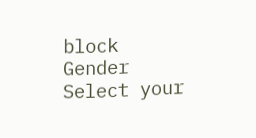block
Gender
Select your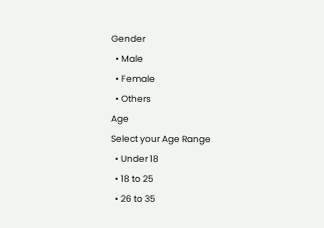Gender
  • Male
  • Female
  • Others
Age
Select your Age Range
  • Under 18
  • 18 to 25
  • 26 to 35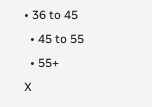• 36 to 45
  • 45 to 55
  • 55+
X